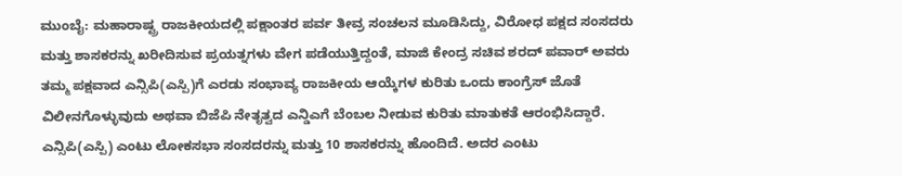ಮುಂಬೈ: ಮಹಾರಾಷ್ಟ್ರ ರಾಜಕೀಯದಲ್ಲಿ ಪಕ್ಷಾಂತರ ಪರ್ವ ತೀವ್ರ ಸಂಚಲನ ಮೂಡಿಸಿದ್ದು, ವಿರೋಧ ಪಕ್ಷದ ಸಂಸದರು ಮತ್ತು ಶಾಸಕರನ್ನು ಖರೀದಿಸುವ ಪ್ರಯತ್ನಗಳು ವೇಗ ಪಡೆಯುತ್ತಿದ್ದಂತೆ, ಮಾಜಿ ಕೇಂದ್ರ ಸಚಿವ ಶರದ್ ಪವಾರ್ ಅವರು ತಮ್ಮ ಪಕ್ಷವಾದ ಎನ್ಸಿಪಿ(ಎಸ್ಪಿ)ಗೆ ಎರಡು ಸಂಭಾವ್ಯ ರಾಜಕೀಯ ಆಯ್ಕೆಗಳ ಕುರಿತು ಒಂದು ಕಾಂಗ್ರೆಸ್ ಜೊತೆ ವಿಲೀನಗೊಳ್ಳುವುದು ಅಥವಾ ಬಿಜೆಪಿ ನೇತೃತ್ವದ ಎನ್ಡಿಎಗೆ ಬೆಂಬಲ ನೀಡುವ ಕುರಿತು ಮಾತುಕತೆ ಆರಂಭಿಸಿದ್ದಾರೆ.
ಎನ್ಸಿಪಿ(ಎಸ್ಪಿ) ಎಂಟು ಲೋಕಸಭಾ ಸಂಸದರನ್ನು ಮತ್ತು 10 ಶಾಸಕರನ್ನು ಹೊಂದಿದೆ. ಅದರ ಎಂಟು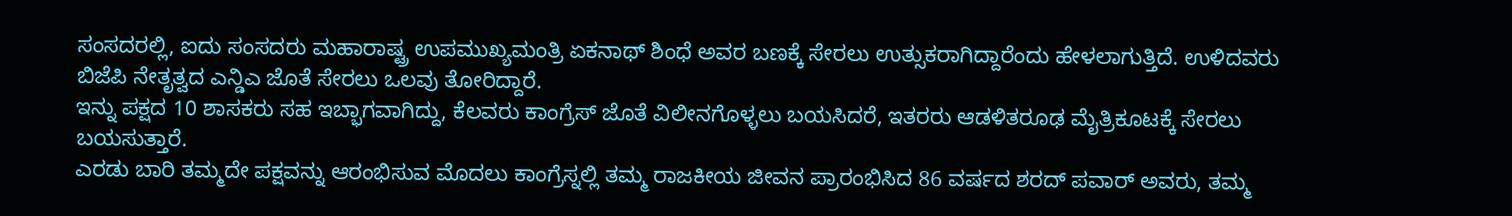ಸಂಸದರಲ್ಲಿ, ಐದು ಸಂಸದರು ಮಹಾರಾಷ್ಟ್ರ ಉಪಮುಖ್ಯಮಂತ್ರಿ ಏಕನಾಥ್ ಶಿಂಧೆ ಅವರ ಬಣಕ್ಕೆ ಸೇರಲು ಉತ್ಸುಕರಾಗಿದ್ದಾರೆಂದು ಹೇಳಲಾಗುತ್ತಿದೆ. ಉಳಿದವರು ಬಿಜೆಪಿ ನೇತೃತ್ವದ ಎನ್ಡಿಎ ಜೊತೆ ಸೇರಲು ಒಲವು ತೋರಿದ್ದಾರೆ.
ಇನ್ನು ಪಕ್ಷದ 10 ಶಾಸಕರು ಸಹ ಇಬ್ಭಾಗವಾಗಿದ್ದು, ಕೆಲವರು ಕಾಂಗ್ರೆಸ್ ಜೊತೆ ವಿಲೀನಗೊಳ್ಳಲು ಬಯಸಿದರೆ, ಇತರರು ಆಡಳಿತರೂಢ ಮೈತ್ರಿಕೂಟಕ್ಕೆ ಸೇರಲು ಬಯಸುತ್ತಾರೆ.
ಎರಡು ಬಾರಿ ತಮ್ಮದೇ ಪಕ್ಷವನ್ನು ಆರಂಭಿಸುವ ಮೊದಲು ಕಾಂಗ್ರೆಸ್ನಲ್ಲಿ ತಮ್ಮ ರಾಜಕೀಯ ಜೀವನ ಪ್ರಾರಂಭಿಸಿದ 86 ವರ್ಷದ ಶರದ್ ಪವಾರ್ ಅವರು, ತಮ್ಮ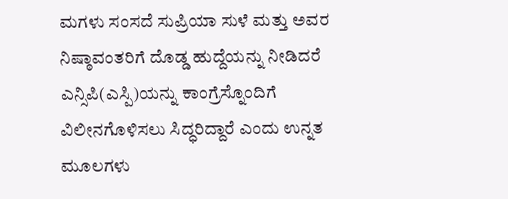ಮಗಳು ಸಂಸದೆ ಸುಪ್ರಿಯಾ ಸುಳೆ ಮತ್ತು ಅವರ ನಿಷ್ಠಾವಂತರಿಗೆ ದೊಡ್ಡ ಹುದ್ದೆಯನ್ನು ನೀಡಿದರೆ ಎನ್ಸಿಪಿ(ಎಸ್ಪಿ)ಯನ್ನು ಕಾಂಗ್ರೆಸ್ನೊಂದಿಗೆ ವಿಲೀನಗೊಳಿಸಲು ಸಿದ್ಧರಿದ್ದಾರೆ ಎಂದು ಉನ್ನತ ಮೂಲಗಳು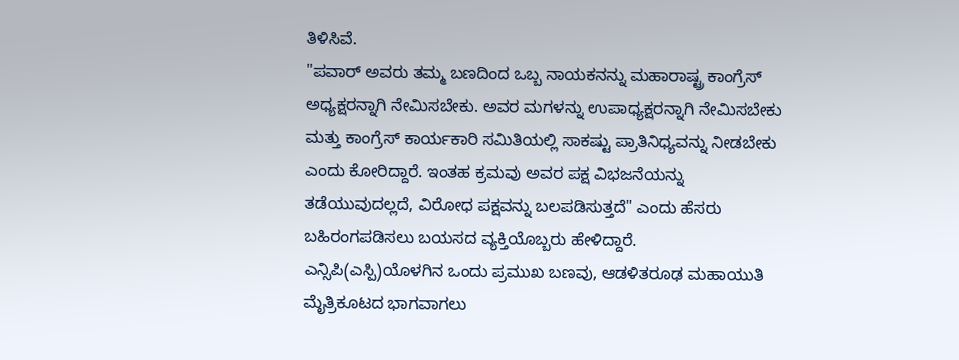ತಿಳಿಸಿವೆ.
"ಪವಾರ್ ಅವರು ತಮ್ಮ ಬಣದಿಂದ ಒಬ್ಬ ನಾಯಕನನ್ನು ಮಹಾರಾಷ್ಟ್ರ ಕಾಂಗ್ರೆಸ್ ಅಧ್ಯಕ್ಷರನ್ನಾಗಿ ನೇಮಿಸಬೇಕು. ಅವರ ಮಗಳನ್ನು ಉಪಾಧ್ಯಕ್ಷರನ್ನಾಗಿ ನೇಮಿಸಬೇಕು ಮತ್ತು ಕಾಂಗ್ರೆಸ್ ಕಾರ್ಯಕಾರಿ ಸಮಿತಿಯಲ್ಲಿ ಸಾಕಷ್ಟು ಪ್ರಾತಿನಿಧ್ಯವನ್ನು ನೀಡಬೇಕು ಎಂದು ಕೋರಿದ್ದಾರೆ. ಇಂತಹ ಕ್ರಮವು ಅವರ ಪಕ್ಷ ವಿಭಜನೆಯನ್ನು ತಡೆಯುವುದಲ್ಲದೆ, ವಿರೋಧ ಪಕ್ಷವನ್ನು ಬಲಪಡಿಸುತ್ತದೆ" ಎಂದು ಹೆಸರು ಬಹಿರಂಗಪಡಿಸಲು ಬಯಸದ ವ್ಯಕ್ತಿಯೊಬ್ಬರು ಹೇಳಿದ್ದಾರೆ.
ಎನ್ಸಿಪಿ(ಎಸ್ಪಿ)ಯೊಳಗಿನ ಒಂದು ಪ್ರಮುಖ ಬಣವು, ಆಡಳಿತರೂಢ ಮಹಾಯುತಿ ಮೈತ್ರಿಕೂಟದ ಭಾಗವಾಗಲು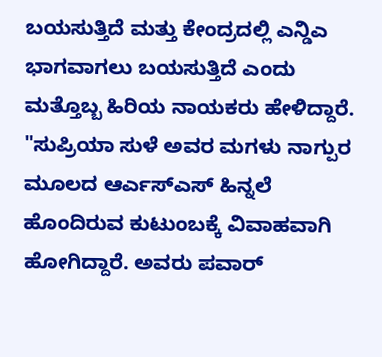ಬಯಸುತ್ತಿದೆ ಮತ್ತು ಕೇಂದ್ರದಲ್ಲಿ ಎನ್ಡಿಎ ಭಾಗವಾಗಲು ಬಯಸುತ್ತಿದೆ ಎಂದು ಮತ್ತೊಬ್ಬ ಹಿರಿಯ ನಾಯಕರು ಹೇಳಿದ್ದಾರೆ.
"ಸುಪ್ರಿಯಾ ಸುಳೆ ಅವರ ಮಗಳು ನಾಗ್ಪುರ ಮೂಲದ ಆರ್ಎಸ್ಎಸ್ ಹಿನ್ನಲೆ ಹೊಂದಿರುವ ಕುಟುಂಬಕ್ಕೆ ವಿವಾಹವಾಗಿ ಹೋಗಿದ್ದಾರೆ. ಅವರು ಪವಾರ್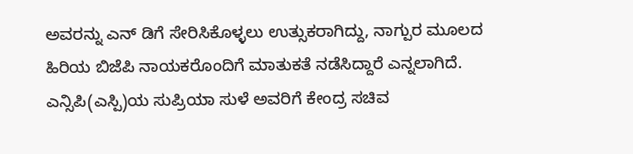ಅವರನ್ನು ಎನ್ ಡಿಗೆ ಸೇರಿಸಿಕೊಳ್ಳಲು ಉತ್ಸುಕರಾಗಿದ್ದು, ನಾಗ್ಪುರ ಮೂಲದ ಹಿರಿಯ ಬಿಜೆಪಿ ನಾಯಕರೊಂದಿಗೆ ಮಾತುಕತೆ ನಡೆಸಿದ್ದಾರೆ ಎನ್ನಲಾಗಿದೆ.
ಎನ್ಸಿಪಿ(ಎಸ್ಪಿ)ಯ ಸುಪ್ರಿಯಾ ಸುಳೆ ಅವರಿಗೆ ಕೇಂದ್ರ ಸಚಿವ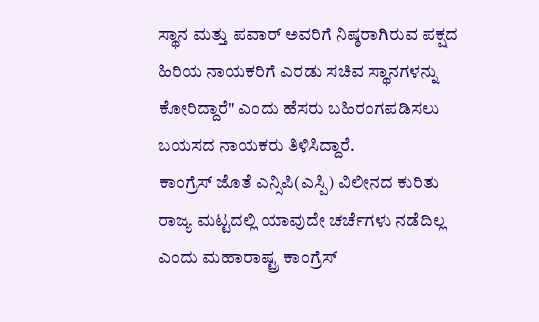ಸ್ಥಾನ ಮತ್ತು ಪವಾರ್ ಅವರಿಗೆ ನಿಷ್ಠರಾಗಿರುವ ಪಕ್ಷದ ಹಿರಿಯ ನಾಯಕರಿಗೆ ಎರಡು ಸಚಿವ ಸ್ಥಾನಗಳನ್ನು ಕೋರಿದ್ದಾರೆ" ಎಂದು ಹೆಸರು ಬಹಿರಂಗಪಡಿಸಲು ಬಯಸದ ನಾಯಕರು ತಿಳಿಸಿದ್ದಾರೆ.
ಕಾಂಗ್ರೆಸ್ ಜೊತೆ ಎನ್ಸಿಪಿ(ಎಸ್ಪಿ) ವಿಲೀನದ ಕುರಿತು ರಾಜ್ಯ ಮಟ್ಟದಲ್ಲಿ ಯಾವುದೇ ಚರ್ಚೆಗಳು ನಡೆದಿಲ್ಲ ಎಂದು ಮಹಾರಾಷ್ಟ್ರ ಕಾಂಗ್ರೆಸ್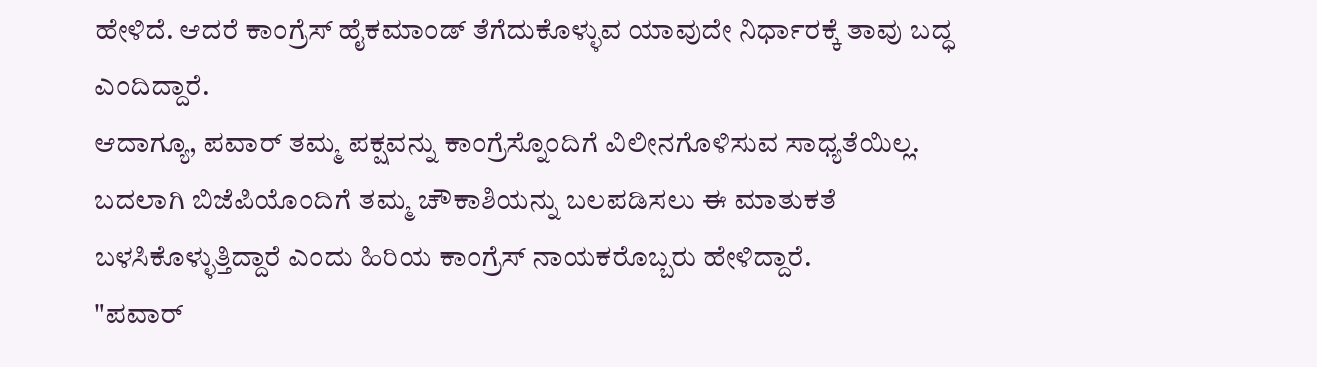ಹೇಳಿದೆ. ಆದರೆ ಕಾಂಗ್ರೆಸ್ ಹೈಕಮಾಂಡ್ ತೆಗೆದುಕೊಳ್ಳುವ ಯಾವುದೇ ನಿರ್ಧಾರಕ್ಕೆ ತಾವು ಬದ್ಧ ಎಂದಿದ್ದಾರೆ.
ಆದಾಗ್ಯೂ, ಪವಾರ್ ತಮ್ಮ ಪಕ್ಷವನ್ನು ಕಾಂಗ್ರೆಸ್ನೊಂದಿಗೆ ವಿಲೀನಗೊಳಿಸುವ ಸಾಧ್ಯತೆಯಿಲ್ಲ. ಬದಲಾಗಿ ಬಿಜೆಪಿಯೊಂದಿಗೆ ತಮ್ಮ ಚೌಕಾಶಿಯನ್ನು ಬಲಪಡಿಸಲು ಈ ಮಾತುಕತೆ ಬಳಸಿಕೊಳ್ಳುತ್ತಿದ್ದಾರೆ ಎಂದು ಹಿರಿಯ ಕಾಂಗ್ರೆಸ್ ನಾಯಕರೊಬ್ಬರು ಹೇಳಿದ್ದಾರೆ.
"ಪವಾರ್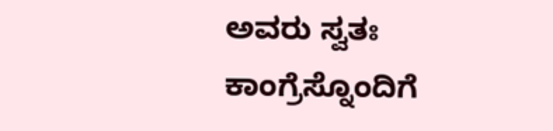ಅವರು ಸ್ವತಃ ಕಾಂಗ್ರೆಸ್ನೊಂದಿಗೆ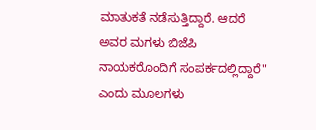ಮಾತುಕತೆ ನಡೆಸುತ್ತಿದ್ದಾರೆ. ಆದರೆ ಅವರ ಮಗಳು ಬಿಜೆಪಿ ನಾಯಕರೊಂದಿಗೆ ಸಂಪರ್ಕದಲ್ಲಿದ್ದಾರೆ" ಎಂದು ಮೂಲಗಳು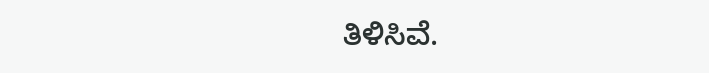ತಿಳಿಸಿವೆ.